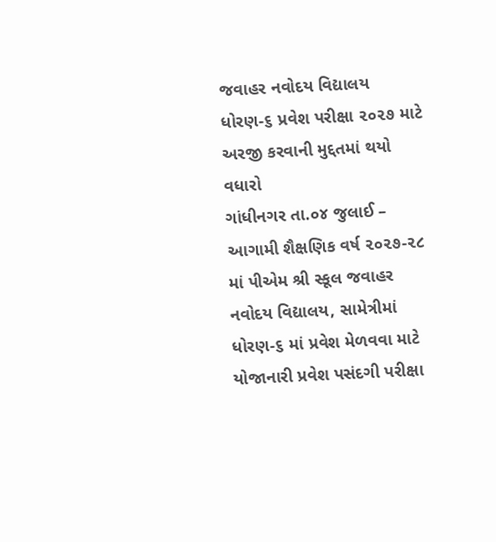જવાહર નવોદય વિદ્યાલય ધોરણ-૬ પ્રવેશ પરીક્ષા ૨૦૨૭ માટે અરજી કરવાની મુદ્દતમાં થયો વધારો
ગાંધીનગર તા.૦૪ જુલાઈ –
આગામી શૈક્ષણિક વર્ષ ૨૦૨૭-૨૮ માં પીએમ શ્રી સ્કૂલ જવાહર નવોદય વિદ્યાલય, સામેત્રીમાં ધોરણ-૬ માં પ્રવેશ મેળવવા માટે યોજાનારી પ્રવેશ પસંદગી પરીક્ષા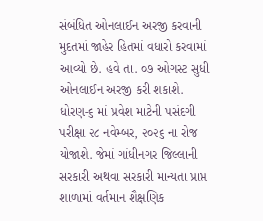સંબંધિત ઓનલાઈન અરજી કરવાની મુદતમાં જાહેર હિતમાં વધારો કરવામાં આવ્યો છે. હવે તા. ૦૭ ઓગસ્ટ સુધી ઓનલાઈન અરજી કરી શકાશે.
ધોરણ-૬ માં પ્રવેશ માટેની પસંદગી પરીક્ષા ૨૮ નવેમ્બર, ૨૦૨૬ ના રોજ યોજાશે. જેમાં ગાંધીનગર જિલ્લાની સરકારી અથવા સરકારી માન્યતા પ્રાપ્ત શાળામાં વર્તમાન શૈક્ષણિક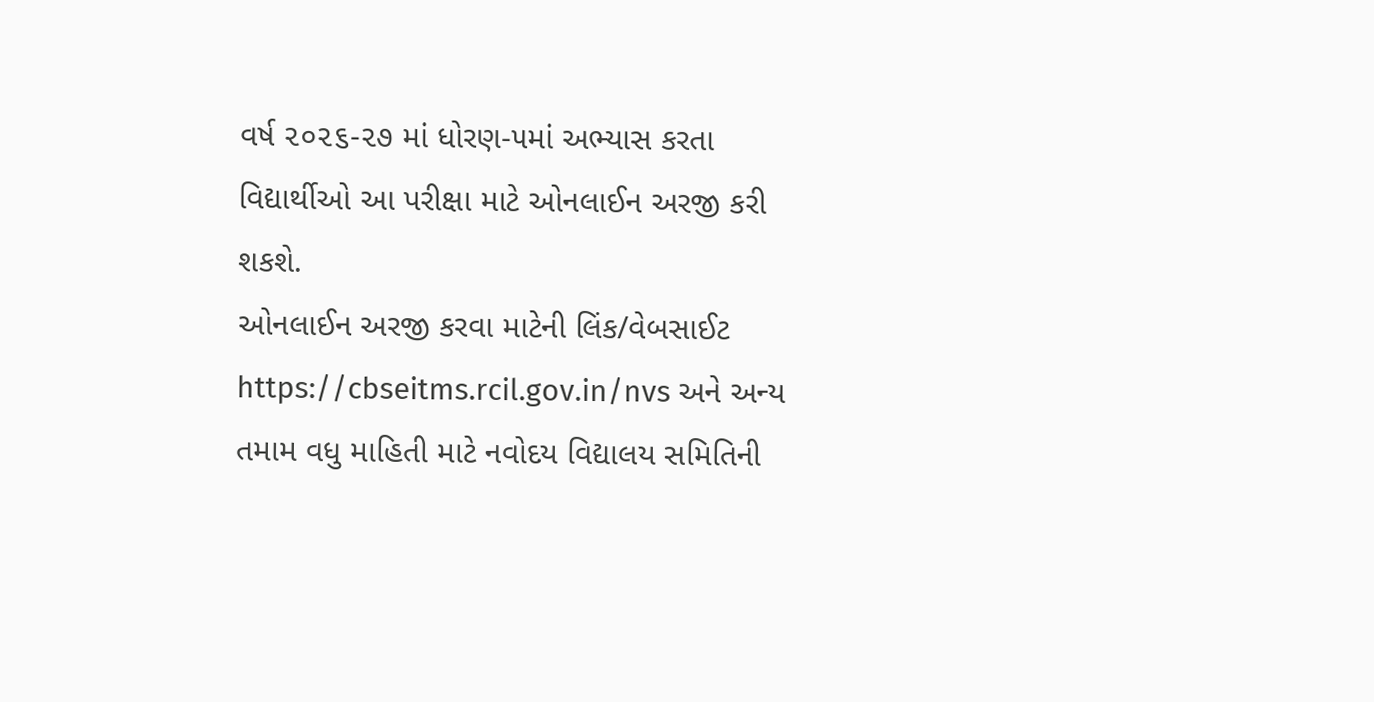વર્ષ ૨૦૨૬-૨૭ માં ધોરણ-૫માં અભ્યાસ કરતા વિદ્યાર્થીઓ આ પરીક્ષા માટે ઓનલાઈન અરજી કરી શકશે.
ઓનલાઈન અરજી કરવા માટેની લિંક/વેબસાઈટ https://cbseitms.rcil.gov.in/nvs અને અન્ય તમામ વધુ માહિતી માટે નવોદય વિદ્યાલય સમિતિની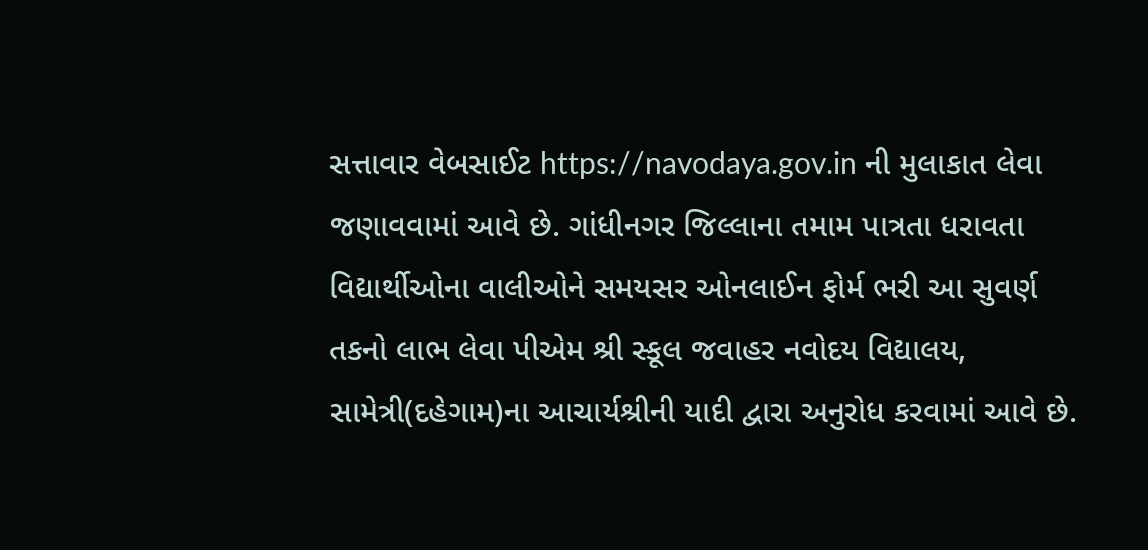સત્તાવાર વેબસાઈટ https://navodaya.gov.in ની મુલાકાત લેવા જણાવવામાં આવે છે. ગાંધીનગર જિલ્લાના તમામ પાત્રતા ધરાવતા વિદ્યાર્થીઓના વાલીઓને સમયસર ઓનલાઈન ફોર્મ ભરી આ સુવર્ણ તકનો લાભ લેવા પીએમ શ્રી સ્કૂલ જવાહર નવોદય વિદ્યાલય, સામેત્રી(દહેગામ)ના આચાર્યશ્રીની યાદી દ્વારા અનુરોધ કરવામાં આવે છે.